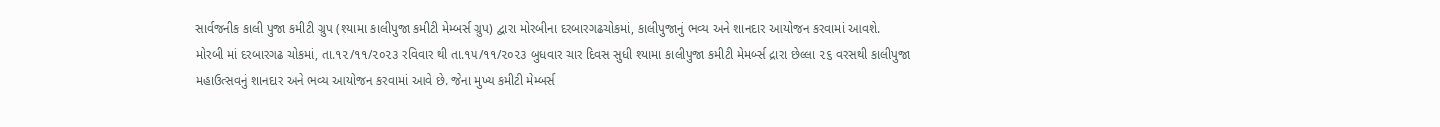સાર્વજનીક કાલી પુજા કમીટી ગ્રુપ (શ્યામા કાલીપુજા કમીટી મેમ્બર્સ ગ્રુપ) દ્વારા મોરબીના દરબારગઢચોકમાં, કાલીપુજાનું ભવ્ય અને શાનદાર આયોજન કરવામાં આવશે.
મોરબી માં દરબારગઢ ચોકમાં, તા.૧૨/૧૧/૨૦૨૩ રવિવાર થી તા.૧૫/૧૧/૨૦૨૩ બુધવાર ચાર દિવસ સુધી શ્યામા કાલીપુજા કમીટી મેમર્બ્સ દ્રારા છેલ્લા ૨૬ વરસથી કાલીપુજા મહાઉત્સવનું શાનદાર અને ભવ્ય આયોજન કરવામાં આવે છે. જેના મુખ્ય કમીટી મેમ્બર્સ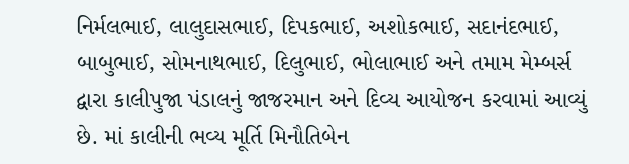નિર્મલભાઈ, લાલુદાસભાઈ, દિપકભાઈ, અશોકભાઈ, સદાનંદભાઈ, બાબુભાઈ, સોમનાથભાઈ, દિલુભાઈ, ભોલાભાઈ અને તમામ મેમ્બર્સ દ્વારા કાલીપુજા પંડાલનું જાજરમાન અને દિવ્ય આયોજન કરવામાં આવ્યું છે. માં કાલીની ભવ્ય મૂર્તિ મિનૌતિબેન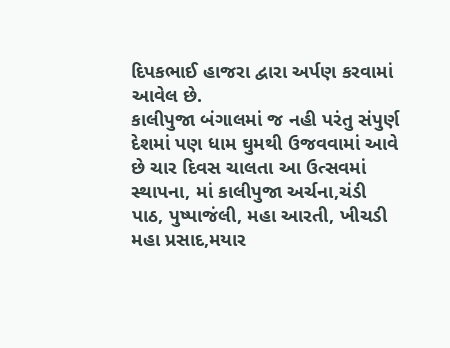દિપકભાઈ હાજરા દ્વારા અર્પણ કરવામાં આવેલ છે.
કાલીપુજા બંગાલમાં જ નહી પરંતુ સંપુર્ણ દેશમાં પણ ધામ ઘુમથી ઉજવવામાં આવે છે ચાર દિવસ ચાલતા આ ઉત્સવમાં સ્થાપના, માં કાલીપુજા અર્ચના,ચંડી પાઠ, પુષ્પાજંલી, મહા આરતી, ખીચડી મહા પ્રસાદ,મયાર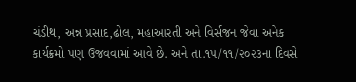ચંડીથ, અન્ન પ્રસાદ,ઢોલ, મહાઆરતી અને વિર્સજન જેવા અનેક કાર્યક્રમો પણ ઉજવવામાં આવે છે. અને તા.૧૫/૧૧/૨૦૨૩ના દિવસે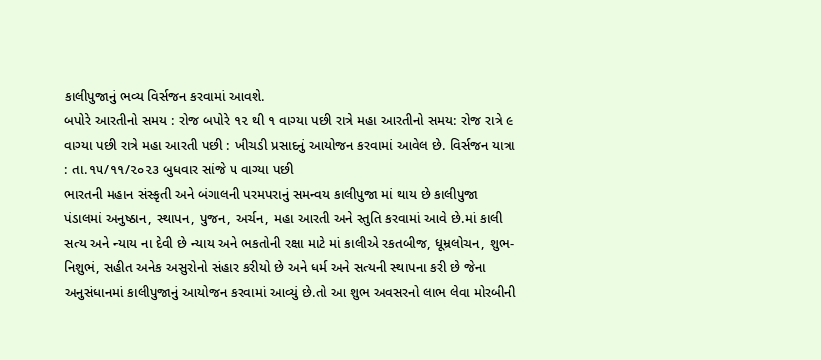કાલીપુજાનું ભવ્ય વિર્સજન કરવામાં આવશે.
બપોરે આરતીનો સમય : રોજ બપોરે ૧૨ થી ૧ વાગ્યા પછી રાત્રે મહા આરતીનો સમય: રોજ રાત્રે ૯ વાગ્યા પછી રાત્રે મહા આરતી પછી : ખીચડી પ્રસાદનું આયોજન કરવામાં આવેલ છે. વિર્સજન યાત્રા : તા.૧૫/૧૧/૨૦૨૩ બુધવાર સાંજે ૫ વાગ્યા પછી
ભારતની મહાન સંસ્કૃતી અને બંગાલની પરમપરાનું સમન્વય કાલીપુજા માં થાય છે કાલીપુજા પંડાલમાં અનુષ્ઠાન, સ્થાપન, પુજન, અર્ચન, મહા આરતી અને સ્તુતિ કરવામાં આવે છે.માં કાલી સત્ય અને ન્યાય ના દેવી છે ન્યાય અને ભકતોની રક્ષા માટે માં કાલીએ રકતબીજ, ધૂમ્રલોચન, શુભ-નિશુભં, સહીત અનેક અસુરોનો સંહાર કરીયો છે અને ધર્મ અને સત્યની સ્થાપના કરી છે જેના અનુસંધાનમાં કાલીપુજાનું આયોજન કરવામાં આવ્યું છે.તો આ શુભ અવસરનો લાભ લેવા મોરબીની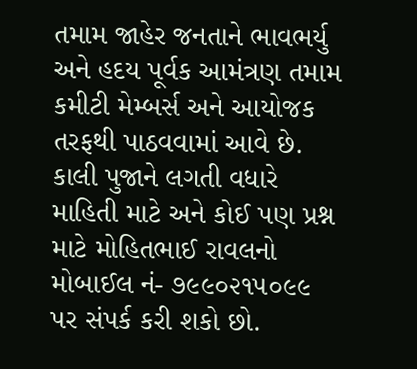તમામ જાહેર જનતાને ભાવભર્યુ અને હદય પૂર્વક આમંત્રણ તમામ કમીટી મેમ્બર્સ અને આયોજક તરફથી પાઠવવામાં આવે છે.
કાલી પુજાને લગતી વધારે માહિતી માટે અને કોઈ પણ પ્રશ્ન માટે મોહિતભાઈ રાવલનો મોબાઈલ નં- ૭૯૯૦૨૧૫૦૯૯ પર સંપર્ક કરી શકો છો.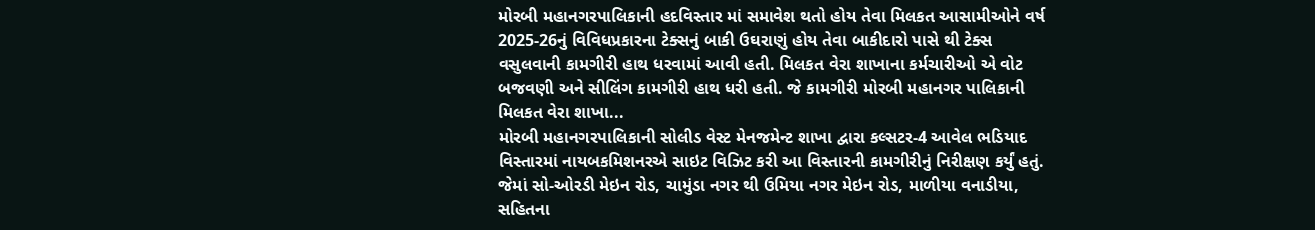મોરબી મહાનગરપાલિકાની હદવિસ્તાર માં સમાવેશ થતો હોય તેવા મિલકત આસામીઓને વર્ષ 2025-26નું વિવિધપ્રકારના ટેક્સનું બાકી ઉઘરાણું હોય તેવા બાકીદારો પાસે થી ટેક્સ વસુલવાની કામગીરી હાથ ધરવામાં આવી હતી. મિલકત વેરા શાખાના કર્મચારીઓ એ વોટ બજવણી અને સીલિંગ કામગીરી હાથ ધરી હતી. જે કામગીરી મોરબી મહાનગર પાલિકાની મિલકત વેરા શાખા...
મોરબી મહાનગરપાલિકાની સોલીડ વેસ્ટ મેનજમેન્ટ શાખા દ્વારા કલ્સટર-4 આવેલ ભડિયાદ વિસ્તારમાં નાયબકમિશનરએ સાઇટ વિઝિટ કરી આ વિસ્તારની કામગીરીનું નિરીક્ષણ કર્યું હતું.
જેમાં સો-ઓરડી મેઇન રોડ, ચામુંડા નગર થી ઉમિયા નગર મેઇન રોડ, માળીયા વનાડીયા, સહિતના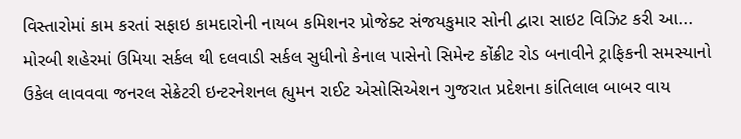વિસ્તારોમાં કામ કરતાં સફાઇ કામદારોની નાયબ કમિશનર પ્રોજેક્ટ સંજયકુમાર સોની દ્વારા સાઇટ વિઝિટ કરી આ...
મોરબી શહેરમાં ઉમિયા સર્કલ થી દલવાડી સર્કલ સુધીનો કેનાલ પાસેનો સિમેન્ટ કોંક્રીટ રોડ બનાવીને ટ્રાફિકની સમસ્યાનો ઉકેલ લાવવવા જનરલ સેક્રેટરી ઇન્ટરનેશનલ હ્યુમન રાઈટ એસોસિએશન ગુજરાત પ્રદેશના કાંતિલાલ બાબર વાય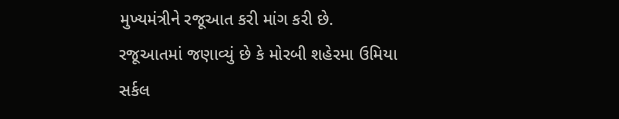મુખ્યમંત્રીને રજૂઆત કરી માંગ કરી છે.
રજૂઆતમાં જણાવ્યું છે કે મોરબી શહેરમા ઉમિયા સર્કલ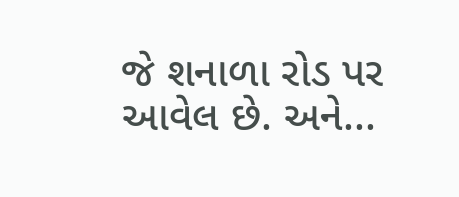જે શનાળા રોડ પર આવેલ છે. અને...